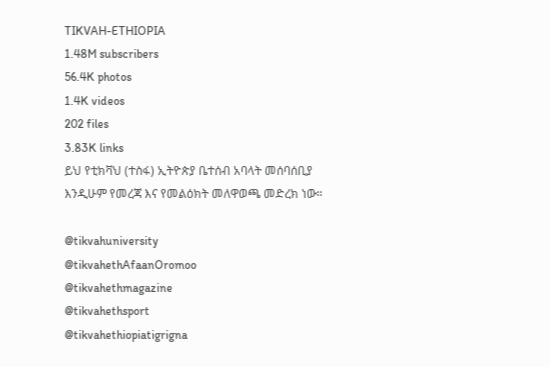TIKVAH-ETHIOPIA
1.48M subscribers
56.4K photos
1.4K videos
202 files
3.83K links
ይህ የቲክቫህ (ተስፋ) ኢትዮጵያ ቤተሰብ አባላት መሰባሰቢያ እንዲሁም የመረጃ እና የመልዕክት መለዋወጫ መድረክ ነው።

@tikvahuniversity
@tikvahethAfaanOromoo
@tikvahethmagazine
@tikvahethsport
@tikvahethiopiatigrigna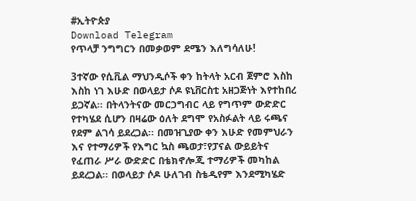#ኢትዮጵያ
Download Telegram
የጥላቻ ንግግርን በመቃወም ደሜን እለግሳለሁ!

3ተኛው የሲቪል ማህንዲሶች ቀን ከትላት አርብ ጀምሮ እስከ እስከ ነገ እሁድ በወላይታ ሶዶ ዩኒቨርስቲ አዘጋጅነት እየተከበረ ይጋኛል፡፡ በትላንትናው መርኃግብር ላይ የግጥም ውድድር የተካሄደ ሲሆን በዛሬው ዕለት ደግሞ የአስፉልት ላይ ሩጫና የደም ልገሳ ይደረጋል፡፡ በመዝጊያው ቀን እሁድ የመምህራን እና የተማሪዎች የእግር ኳስ ጫወታ፣የፓናል ውይይትና የፈጠራ ሥራ ውድድር በቴክኖሎጂ ተማሪዎች መካከል ይደረጋል፡፡ በወላይታ ሶዶ ሁለገብ ስቴዲየም እንደሚካሄድ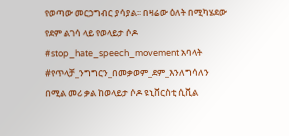የወጣው መርኃግብር ያሳያል፡፡ በዛሬው ዕለት በሚካሄደው የደም ልገሳ ላይ የወላይታ ሶዶ #stop_hate_speech_movement አባላት #የጥላቻ_ንግግርን_በመቃወም_ደም_እንለግሳለን በሚል መሪ ቃል ከወላይታ ሶዶ ዩኒቨርስቲ ሲቪል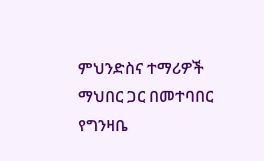ምህንድስና ተማሪዎች ማህበር ጋር በመተባበር የግንዛቤ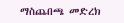ማስጨበጫ መድረክ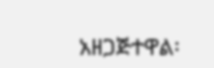አዘጋጅተዋል፡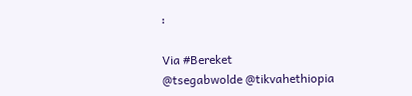፡

Via #Bereket
@tsegabwolde @tikvahethiopia